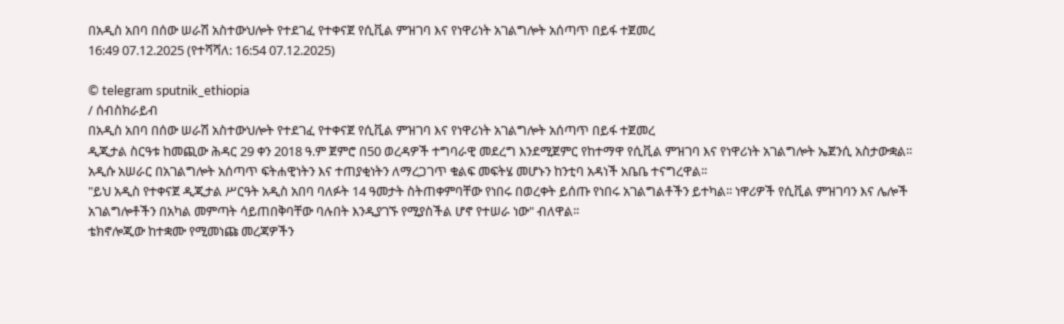በአዲስ አበባ በሰው ሠራሽ አስተውህሎት የተደገፈ የተቀናጀ የሲቪል ምዝገባ እና የነዋሪነት አገልግሎት አሰጣጥ በይፋ ተጀመረ
16:49 07.12.2025 (የተሻሻለ: 16:54 07.12.2025)

© telegram sputnik_ethiopia
/ ሰብስክራይብ
በአዲስ አበባ በሰው ሠራሽ አስተውህሎት የተደገፈ የተቀናጀ የሲቪል ምዝገባ እና የነዋሪነት አገልግሎት አሰጣጥ በይፋ ተጀመረ
ዲጂታል ስርዓቱ ከመጪው ሕዳር 29 ቀን 2018 ዓ.ም ጀምሮ በ50 ወረዳዎች ተግባራዊ መደረግ እንደሚጀምር የከተማዋ የሲቪል ምዝገባ እና የነዋሪነት አገልግሎት ኤጀንሲ አስታውቋል፡፡
አዲሱ አሠራር በአገልግሎት አሰጣጥ ፍትሐዊነትን እና ተጠያቂነትን ለማረጋገጥ ቁልፍ መፍትሄ መሆኑን ከንቲባ አዳነች አቤቤ ተናግረዋል፡፡
"ይህ አዲስ የተቀናጀ ዲጂታል ሥርዓት አዲስ አበባ ባለፉት 14 ዓመታት ስትጠቀምባቸው የነበሩ በወረቀት ይሰጡ የነበሩ አገልግልቶችን ይተካል፡፡ ነዋሪዎች የሲቪል ምዝገባን እና ሌሎች አገልግሎቶችን በአካል መምጣት ሳይጠበቅባቸው ባሉበት እንዲያገኙ የሚያስችል ሆኖ የተሠራ ነው" ብለዋል፡፡
ቴክኖሎጂው ከተቋሙ የሚመነጩ መረጃዎችን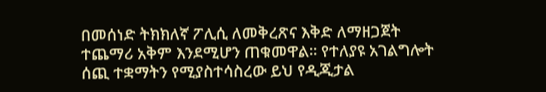በመሰነድ ትክክለኛ ፖሊሲ ለመቅረጽና እቅድ ለማዘጋጀት ተጨማሪ አቅም እንደሚሆን ጠቁመዋል፡፡ የተለያዩ አገልግሎት ሰጪ ተቋማትን የሚያስተሳስረው ይህ የዲጂታል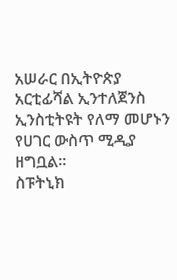አሠራር በኢትዮጵያ አርቲፊሻል ኢንተለጀንስ ኢንስቲትዩት የለማ መሆኑን የሀገር ውስጥ ሚዲያ ዘግቧል፡፡
ስፑትኒክ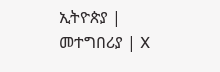ኢትዮጵያ | መተግበሪያ | X